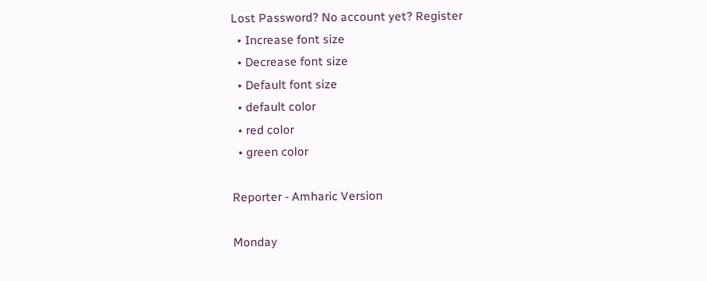Lost Password? No account yet? Register
  • Increase font size
  • Decrease font size
  • Default font size
  • default color
  • red color
  • green color

Reporter - Amharic Version

Monday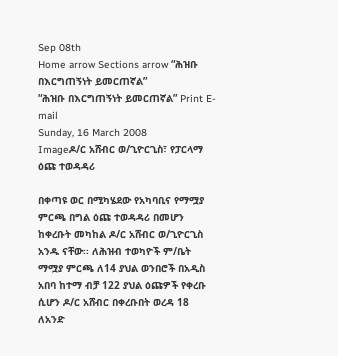Sep 08th
Home arrow Sections arrow “ሕዝቡ በእርግጠኝነት ይመርጠኛል”
“ሕዝቡ በእርግጠኝነት ይመርጠኛል” Print E-mail
Sunday, 16 March 2008
Imageዶ/ር አሸብር ወ/ጊዮርጊስ፣ የፓርላማ ዕጩ ተወዳዳሪ

በቀጣዩ ወር በሚካሄደው የአካባቢና የማሟያ ምርጫ በግል ዕጩ ተወዳዳሪ በመሆን ከቀረቡት መካከል ዶ/ር አሸብር ወ/ጊዮርጊስ አንዱ ናቸው፡፡ ለሕዝብ ተወካዮች ም/ቤት ማሟያ ምርጫ ለ14 ያህል ወንበሮች በአዲስ አበባ ከተማ ብቻ 122 ያህል ዕጩዎች የቀረቡ ሲሆን ዶ/ር አሸብር በቀረቡበት ወረዳ 18 ለአንድ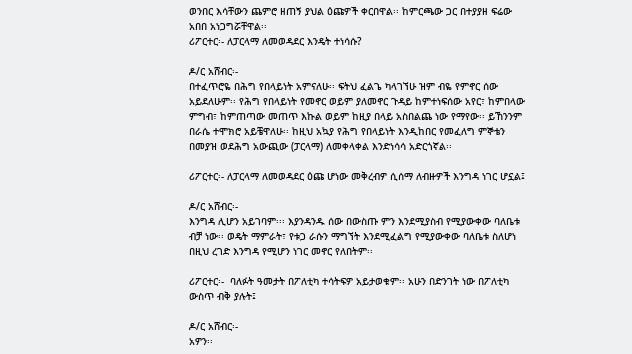ወንበር እሳቸውን ጨምሮ ዘጠኝ ያህል ዕጩዎች ቀርበዋል፡፡ ከምርጫው ጋር በተያያዘ ፍሬው አበበ አነጋግሯቸዋል፡፡
ሪፖርተር፡- ለፓርላማ ለመወዳደር እንዴት ተነሳሱ?

ዶ/ር አሸብር፡-
በተፈጥሮዬ በሕግ የበላይነት አምናለሁ፡፡ ፍትህ ፈልጌ ካላገኘሁ ዝም ብዬ የምኖር ሰው አይደለሁም፡፡ የሕግ የበላይነት የመኖር ወይም ያለመኖር ጉዳይ ከምተነፍሰው አየር፣ ከምበላው ምግብ፣ ከምጠጣው መጠጥ እኩል ወይም ከዚያ በላይ አስበልጨ ነው የማየው፡፡ ይኸንንም በራሴ ተሞክሮ አይቼዋለሁ፡፡ ከዚህ አኳያ የሕግ የበላይነት እንዲከበር የመፈለግ ምኞቴን በመያዝ ወደሕግ አውጪው (ፓርላማ) ለመቀላቀል እንድነሳሳ አድርጎኛል፡፡

ሪፖርተር፡- ለፓርላማ ለመወዳደር ዕጩ ሆነው መቅረብዎ ሲሰማ ለብዙዎች እንግዳ ነገር ሆኗል፤

ዶ/ር አሸብር፡-
እንግዳ ሊሆን አይገባም፡፡፡ እያንዳንዱ ሰው በውስጡ ምን እንደሚያስብ የሚያውቀው ባለቤቱ ብቻ ነው፡፡ ወዴት ማምራት፣ የቱጋ ራሱን ማግኘት እንደሚፈልግ የሚያውቀው ባለቤቱ ስለሆነ በዚህ ረገድ እንግዳ የሚሆን ነገር መኖር የለበትም፡፡

ሪፖርተር፡-  ባለፉት ዓመታት በፖለቲካ ተሳትፍዎ አይታወቁም፡፡ አሁን በድንገት ነው በፖለቲካ ውስጥ ብቅ ያሉት፤

ዶ/ር አሸብር፡-
አዎን፡፡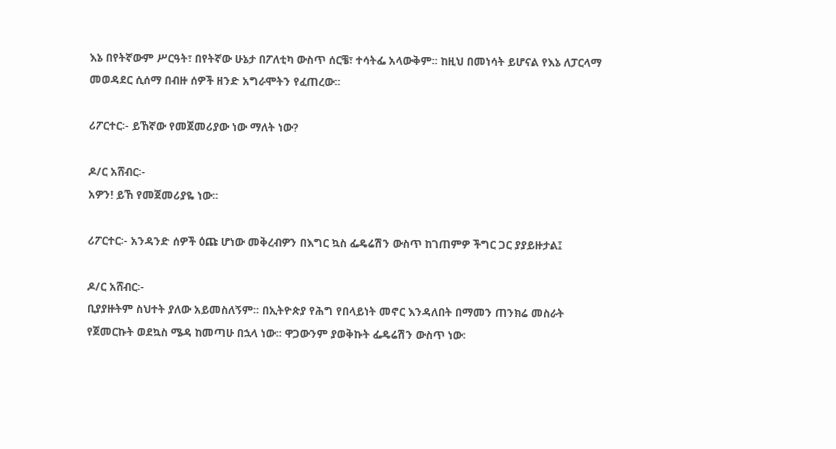እኔ በየትኛውም ሥርዓት፣ በየትኛው ሁኔታ በፖለቲካ ውስጥ ሰርቼ፣ ተሳትፌ አላውቅም፡፡ ከዚህ በመነሳት ይሆናል የእኔ ለፓርላማ መወዳደር ሲሰማ በብዙ ሰዎች ዘንድ አግራሞትን የፈጠረው፡፡

ሪፖርተር፡- ይኸኛው የመጀመሪያው ነው ማለት ነው?

ዶ/ር አሸብር፡-
አዎን! ይኸ የመጀመሪያዬ ነው፡፡

ሪፖርተር፡- አንዳንድ ሰዎች ዕጩ ሆነው መቅረብዎን በእግር ኳስ ፌዴሬሽን ውስጥ ከገጠምዎ ችግር ጋር ያያይዙታል፤

ዶ/ር አሸብር፡-
ቢያያዙትም ስህተት ያለው አይመስለኝም፡፡ በኢትዮጵያ የሕግ የበላይነት መኖር እንዳለበት በማመን ጠንክሬ መስራት የጀመርኩት ወደኳስ ሜዳ ከመጣሁ በኋላ ነው፡፡ ዋጋውንም ያወቅኩት ፌዴሬሽን ውስጥ ነው፡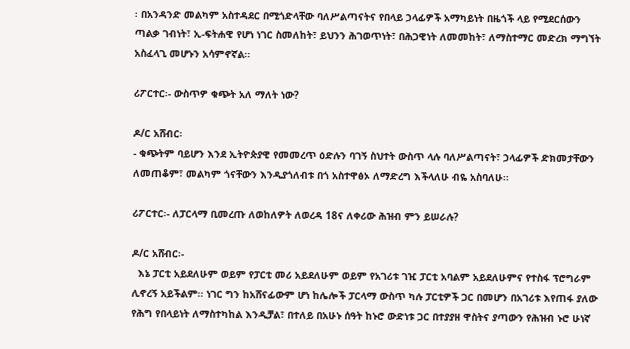፡ በአንዳንድ መልካም አስተዳደር በሚጎድላቸው ባለሥልጣናትና የበላይ ኃላፊዎች አማካይነት በዜጎች ላይ የሚደርሰውን ጣልቃ ገብነት፣ ኢ-ፍትሐዊ የሆነ ነገር ስመለከት፣ ይህንን ሕገወጥነት፣ በሕጋዊነት ለመመከት፣ ለማስተማር መድረክ ማግኘት አስፈላጊ መሆኑን አሳምኖኛል፡፡

ሪፖርተር፡- ውስጥዎ ቁጭት አለ ማለት ነው?

ዶ/ር አሸብር፡
- ቁጭትም ባይሆን እንደ ኢትዮጵያዊ የመመረጥ ዕድሉን ባገኝ ስህተት ውስጥ ላሉ ባለሥልጣናት፣ ኃላፊዎች ድክመታቸውን ለመጠቆም፣ መልካም ጎናቸውን እንዲያጎለብቱ በጎ አስተዋፅኦ ለማድረግ እችላለሁ ብዬ አስባለሁ፡፡

ሪፖርተር፡- ለፓርላማ ቢመረጡ ለወከለዎት ለወረዳ 18ና ለቀሪው ሕዝብ ምን ይሠራሉ?

ዶ/ር አሸብር፡-
  እኔ ፓርቲ አይደለሁም ወይም የፓርቲ መሪ አይደለሁም ወይም የአገሪቱ ገዢ ፓርቲ አባልም አይደለሁምና የተስፋ ፕሮግራም ሊኖረኝ አይችልም፡፡ ነገር ግን ከአሸናፊውም ሆነ ከሌሎች ፓርላማ ውስጥ ካሉ ፓርቲዎች ጋር በመሆን በአገሪቱ እየጠፋ ያለው የሕግ የበላይነት ለማስተካከል እንዲቻል፣ በተለይ በአሁኑ ሰዓት ከኑሮ ውድነቱ ጋር በተያያዘ ዋስትና ያጣውን የሕዝብ ኑሮ ሁነኛ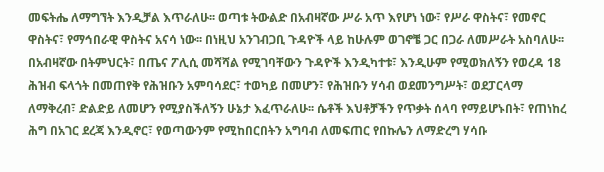መፍትሔ ለማግኘት እንዲቻል እጥራለሁ፡፡ ወጣቱ ትውልድ በአብዛኛው ሥራ አጥ እየሆነ ነው፣ የሥራ ዋስትና፣ የመኖር ዋስትና፣ የማኅበራዊ ዋስትና አናሳ ነው፡፡ በነዚህ አንገብጋቢ ጉዳዮች ላይ ከሁሉም ወገኖቼ ጋር በጋራ ለመሥራት አስባለሁ፡፡ በአብዛኛው በትምህርት፣ በጤና ፖሊሲ መሻሻል የሚገባቸውን ጉዳዮች እንዲካተቱ፣ እንዲሁም የሚወክለኝን የወረዳ 18 ሕዝብ ፍላጎት በመጠየቅ የሕዝቡን አምባሳደር፣ ተወካይ በመሆን፣ የሕዝቡን ሃሳብ ወደመንግሥት፣ ወደፓርላማ ለማቅረብ፣ ድልድይ ለመሆን የሚያስችለኝን ሁኔታ እፈጥራለሁ፡፡ ሴቶች እህቶቻችን የጥቃት ሰላባ የማይሆኑበት፣ የጠነከረ ሕግ በአገር ደረጃ እንዲኖር፣ የወጣውንም የሚከበርበትን አግባብ ለመፍጠር የበኩሌን ለማድረግ ሃሳቡ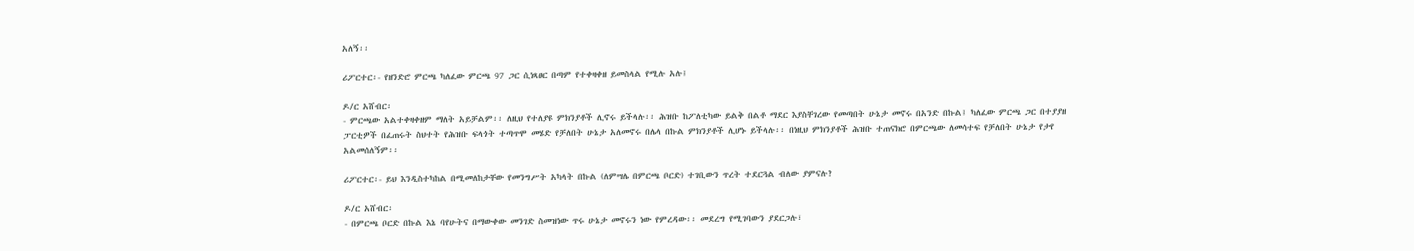አለኝ፡፡

ሪፖርተር፡- የዘንድሮ ምርጫ ካለፈው ምርጫ 97 ጋር ሲነጻፀር በጣም የተቀዛቀዘ ይመስላል የሚሉ አሉ፤

ዶ/ር አሸብር፡
- ምርጫው አልተቀዛቀዘም ማለት አይቻልም፡፡ ለዚህ የተለያዩ ምክንያቶች ሊኖሩ ይችላሉ፡፡ ሕዝቡ ከፖለቲካው ይልቅ በልቶ ማደር እያስቸገረው የመጣበት ሁኔታ መኖሩ በአንድ በኩል፤ ካለፈው ምርጫ ጋር በተያያዘ ፓርቲዎች በፈጠሩት ስህተት የሕዝቡ ፍላጎት ተጣጥሞ መሄድ የቻለበት ሁኔታ አለመኖሩ በሌላ በኩል ምክንያቶች ሊሆኑ ይችላሉ፡፡ በነዚህ ምክንያቶች ሕዝቡ ተጠናክሮ በምርጫው ለመሳተፍ የቻለበት ሁኔታ የታየ አልመሰለኝም፡፡

ሪፖርተር፡- ይህ እንዲስተካከል በሚመለከታቸው የመንግሥት አካላት በኩል (ለምሣሌ በምርጫ ቦርድ) ተገቢውን ጥረት ተደርጓል ብለው ያምናሉ?

ዶ/ር አሸብር፡
- በምርጫ ቦርድ በኩል እኔ ባየሁትና በማውቀው መንገድ ስመዝነው ጥሩ ሁኔታ መኖሩን ነው የምረዳው፡፡ መደረግ የሚገባውን ያደርጋሉ፣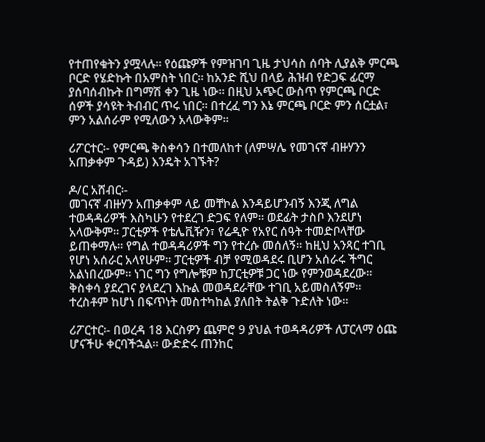የተጠየቁትን ያሟላሉ፡፡ የዕጩዎች የምዝገባ ጊዜ ታህሳስ ሰባት ሊያልቅ ምርጫ ቦርድ የሄድኩት በአምስት ነበር፡፡ ከአንድ ሺህ በላይ ሕዝብ የድጋፍ ፊርማ ያሰባሰብኩት በግማሽ ቀን ጊዜ ነው፡፡ በዚህ አጭር ውስጥ የምርጫ ቦርድ ሰዎች ያሳዩት ትብብር ጥሩ ነበር፡፡ በተረፈ ግን እኔ ምርጫ ቦርድ ምን ሰርቷል፣ ምን አልሰራም የሚለውን አላውቅም፡፡

ሪፖርተር፡- የምርጫ ቅስቀሳን በተመለከተ (ለምሣሌ የመገናኛ ብዙሃንን አጠቃቀም ጉዳይ) እንዴት አገኙት?

ዶ/ር አሸብር፡-
መገናኛ ብዙሃን አጠቃቀም ላይ መቸኮል እንዳይሆንብኝ እንጂ ለግል ተወዳዳሪዎች እስካሁን የተደረገ ድጋፍ የለም፡፡ ወደፊት ታስቦ እንደሆነ አላውቅም፡፡ ፓርቲዎች የቴሌቪዥን፣ የሬዲዮ የአየር ሰዓት ተመድቦላቸው ይጠቀማሉ፡፡ የግል ተወዳዳሪዎች ግን የተረሱ መሰለኝ፡፡ ከዚህ አንጻር ተገቢ የሆነ አሰራር አላየሁም፡፡ ፓርቲዎች ብቻ የሚወዳደሩ ቢሆን አሰራሩ ችግር አልነበረውም፡፡ ነገር ግን የግሎቹም ከፓርቲዎቹ ጋር ነው የምንወዳደረው፡፡ ቅስቀሳ ያደረገና ያላደረገ እኩል መወዳደራቸው ተገቢ አይመስለኝም፡፡ ተረስቶም ከሆነ በፍጥነት መስተካከል ያለበት ትልቅ ጉድለት ነው፡፡

ሪፖርተር፡- በወረዳ 18 እርስዎን ጨምሮ 9 ያህል ተወዳዳሪዎች ለፓርላማ ዕጩ ሆናችሁ ቀርባችኋል፡፡ ውድድሩ ጠንከር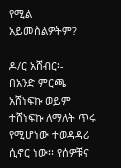የሚል አይመስልዎትም?

ዶ/ር አሸብር፡-
በአንድ ምርጫ አሸነፍኩ ወይም ተሸነፍኩ ለማለት ጥሩ የሚሆነው ተወዳዳሪ ሲኖር ነው፡፡ የሰዎቹና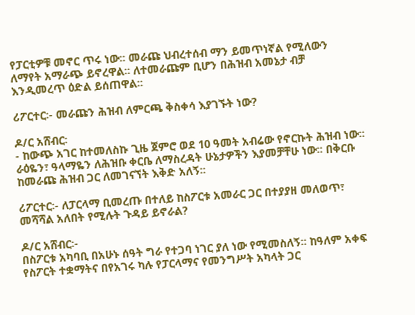የፓርቲዎቹ መኖር ጥሩ ነው፡፡ መራጩ ህብረተሰብ ማን ይመጥነኛል የሚለውን ለማየት አማራጭ ይኖረዋል፡፡ ለተመራጩም ቢሆን በሕዝብ አመኔታ ብቻ እንዲመረጥ ዕድል ይሰጠዋል፡፡

ሪፖርተር፡- መራጩን ሕዝብ ለምርጫ ቅስቀሳ እያገኙት ነው?

ዶ/ር አሸብር፡
- ከውጭ አገር ከተመለስኩ ጊዜ ጀምሮ ወደ 10 ዓመት አብሬው የኖርኩት ሕዝብ ነው፡፡ ራዕዬን፣ ዓላማዬን ለሕዝቡ ቀርቤ ለማስረዳት ሁኔታዎችን እያመቻቸሁ ነው፡፡ በቅርቡ ከመራጩ ሕዝብ ጋር ለመገናኘት እቅድ አለኝ፡፡

ሪፖርተር፡- ለፓርላማ ቢመረጡ በተለይ ከስፖርቱ አመራር ጋር በተያያዘ መለወጥ፣ መሻሻል አለበት የሚሉት ጉዳይ ይኖራል?

ዶ/ር አሸብር፡-
በስፖርቱ አካባቢ በአሁኑ ሰዓት ግራ የተጋባ ነገር ያለ ነው የሚመስለኝ፡፡ ከዓለም አቀፍ የስፖርት ተቋማትና በየአገሩ ካሉ የፓርላማና የመንግሥት አካላት ጋር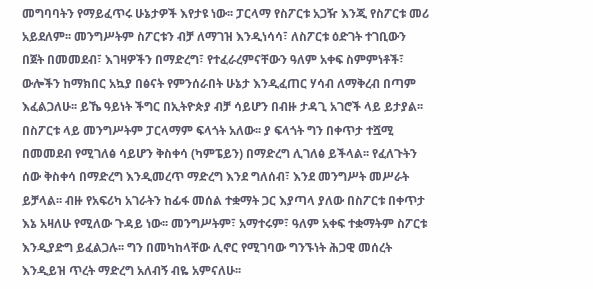መግባባትን የማይፈጥሩ ሁኔታዎች እየታዩ ነው፡፡ ፓርላማ የስፖርቱ አጋዥ እንጂ የስፖርቱ መሪ አይደለም፡፡ መንግሥትም ስፖርቱን ብቻ ለማገዝ እንዲነሳሳ፣ ለስፖርቱ ዕድገት ተገቢውን በጀት በመመደብ፣ እገዛዎችን በማድረግ፣ የተፈራረምናቸውን ዓለም አቀፍ ስምምነቶች፣ ውሎችን ከማክበር አኳያ በፅናት የምንሰራበት ሁኔታ እንዲፈጠር ሃሳብ ለማቅረብ በጣም እፈልጋለሁ፡፡ ይኼ ዓይነት ችግር በኢትዮጵያ ብቻ ሳይሆን በብዙ ታዳጊ አገሮች ላይ ይታያል፡፡ በስፖርቱ ላይ መንግሥትም ፓርላማም ፍላጎት አለው፡፡ ያ ፍላጎት ግን በቀጥታ ተሿሚ በመመደብ የሚገለፅ ሳይሆን ቅስቀሳ (ካምፔይን) በማድረግ ሊገለፅ ይችላል፡፡ የፈለጉትን ሰው ቅስቀሳ በማድረግ እንዲመረጥ ማድረግ እንደ ግለሰብ፣ እንደ መንግሥት መሥራት ይቻላል፡፡ ብዙ የአፍሪካ አገራትን ከፊፋ መሰል ተቋማት ጋር እያጣላ ያለው በስፖርቱ በቀጥታ እኔ አዛለሁ የሚለው ጉዳይ ነው፡፡ መንግሥትም፣ አማተሩም፣ ዓለም አቀፍ ተቋማትም ስፖርቱ እንዲያድግ ይፈልጋሉ፡፡ ግን በመካከላቸው ሊኖር የሚገባው ግንኙነት ሕጋዊ መሰረት እንዲይዝ ጥረት ማድረግ አለብኝ ብዬ አምናለሁ፡፡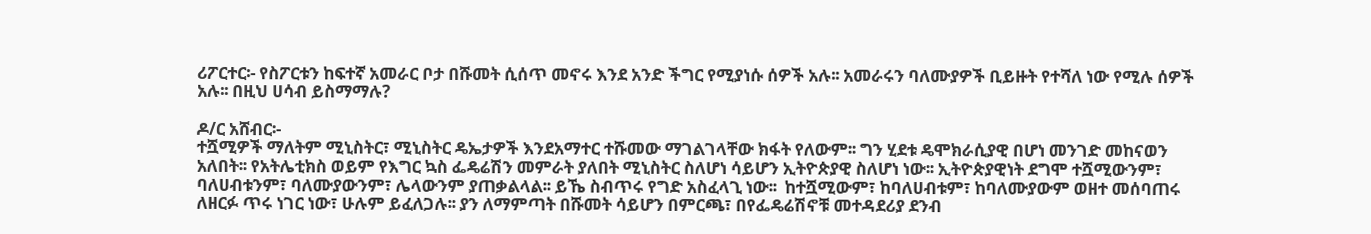ሪፖርተር፡- የስፖርቱን ከፍተኛ አመራር ቦታ በሹመት ሲሰጥ መኖሩ እንደ አንድ ችግር የሚያነሱ ሰዎች አሉ፡፡ አመራሩን ባለሙያዎች ቢይዙት የተሻለ ነው የሚሉ ሰዎች አሉ፡፡ በዚህ ሀሳብ ይስማማሉ?

ዶ/ር አሸብር፡-
ተሿሚዎች ማለትም ሚኒስትር፣ ሚኒስትር ዴኤታዎች እንደአማተር ተሹመው ማገልገላቸው ክፋት የለውም፡፡ ግን ሂደቱ ዴሞክራሲያዊ በሆነ መንገድ መከናወን አለበት፡፡ የአትሌቲክስ ወይም የእግር ኳስ ፌዴሬሽን መምራት ያለበት ሚኒስትር ስለሆነ ሳይሆን ኢትዮጵያዊ ስለሆነ ነው፡፡ ኢትዮጵያዊነት ደግሞ ተሿሚውንም፣ ባለሀብቱንም፣ ባለሙያውንም፣ ሌላውንም ያጠቃልላል፡፡ ይኼ ስብጥሩ የግድ አስፈላጊ ነው፡፡  ከተሿሚውም፣ ከባለሀብቱም፣ ከባለሙያውም ወዘተ መሰባጠሩ ለዘርፉ ጥሩ ነገር ነው፣ ሁሉም ይፈለጋሉ፡፡ ያን ለማምጣት በሹመት ሳይሆን በምርጫ፣ በየፌዴሬሽኖቹ መተዳደሪያ ደንብ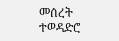መሰረት ተወዳድሮ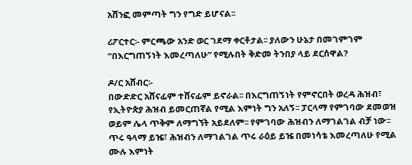አሸንፎ መምጣት ግን የግድ ይሆናል፡፡

ሪፖርተር፡- ምርጫው አንድ ወር ገደማ ቀርቶታል፡፡ ያለውን ሁኔታ በመገምገም “በእርግጠኝነት እመረጣለሁ” የሚሉበት ቅድመ ትንበያ ላይ ደርሰዋል?

ዶ/ር አሸብር፡-
በውድድር አሸናፊም ተሸናፊም ይኖራል፡፡ በእርግጠኝነት የምኖርበት ወረዳ ሕዝብ፣ የኢትዮጵያ ሕዝብ ይመርጠኛል የሚል እምነት ግን አለኝ፡፡ ፓርላማ የምገባው ደመወዝ ወይም ሌላ ጥቅም ለማግኘት አይደለም፡፡ የምገባው ሕዝብን ለማገልገል ብቻ ነው፡፡ ጥሩ ዓላማ ይዤ፣ ሕዝብን ለማገልገል ጥሩ ራዕይ ይዤ በመነሳቴ እመረጣለሁ የሚል ሙሉ እምነት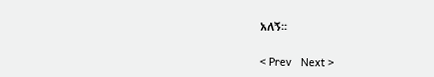አለኝ፡፡

< Prev   Next >